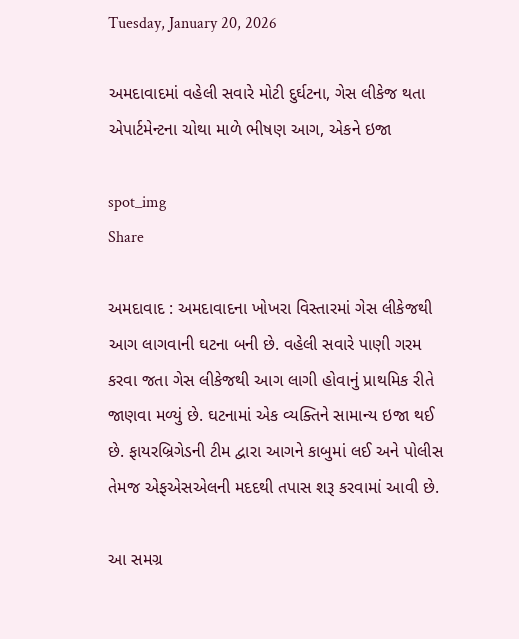Tuesday, January 20, 2026

અમદાવાદમાં વહેલી સવારે મોટી દુર્ઘટના, ગેસ લીકેજ થતા એપાર્ટમેન્ટના ચોથા માળે ભીષણ આગ, એકને ઇજા

spot_img
Share

અમદાવાદ : અમદાવાદના ખોખરા વિસ્તારમાં ગેસ લીકેજથી આગ લાગવાની ઘટના બની છે. વહેલી સવારે પાણી ગરમ કરવા જતા ગેસ લીકેજથી આગ લાગી હોવાનું પ્રાથમિક રીતે જાણવા મળ્યું છે. ઘટનામાં એક વ્યક્તિને સામાન્ય ઇજા થઈ છે. ફાયરબ્રિગેડની ટીમ દ્વારા આગને કાબુમાં લઈ અને પોલીસ તેમજ એફએસએલની મદદથી તપાસ શરૂ કરવામાં આવી છે.

આ સમગ્ર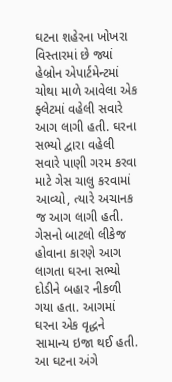ઘટના શહેરના ખોખરા વિસ્તારમાં છે જ્યાં હેબ્રોન એપાર્ટમેન્ટમાં ચોથા માળે આવેલા એક ફ્લેટમાં વહેલી સવારે આગ લાગી હતી. ઘરના સભ્યો દ્વારા વહેલી સવારે પાણી ગરમ કરવા માટે ગેસ ચાલુ કરવામાં આવ્યો, ત્યારે અચાનક જ આગ લાગી હતી. ગેસનો બાટલો લીકેજ હોવાના કારણે આગ લાગતા ઘરના સભ્યો દોડીને બહાર નીકળી ગયા હતા. આગમાં ઘરના એક વૃદ્ધને સામાન્ય ઇજા થઈ હતી. આ ઘટના અંગે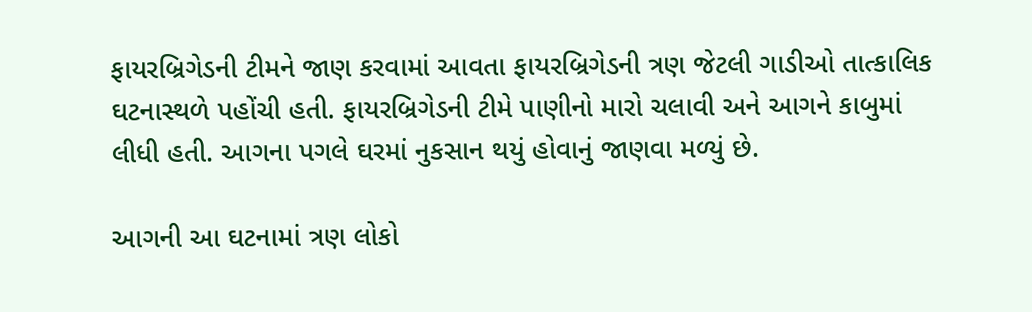ફાયરબ્રિગેડની ટીમને જાણ કરવામાં આવતા ફાયરબ્રિગેડની ત્રણ જેટલી ગાડીઓ તાત્કાલિક ઘટનાસ્થળે પહોંચી હતી. ફાયરબ્રિગેડની ટીમે પાણીનો મારો ચલાવી અને આગને કાબુમાં લીધી હતી. આગના પગલે ઘરમાં નુકસાન થયું હોવાનું જાણવા મળ્યું છે.

આગની આ ઘટનામાં ત્રણ લોકો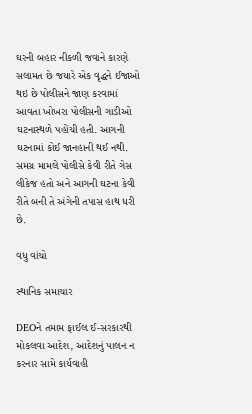ઘરની બહાર નીકળી જવાને કારણે સલામત છે જયારે એક વૃદ્ધને ઈજાઓ થઇ છે પોલીસને જાણ કરવામાં આવતા ખોખરા પોલીસની ગાડીઓ ઘટનાસ્થળે પહોંચી હતી. આગની ઘટનામાં કોઈ જાનહાની થઈ નથી. સમગ્ર મામલે પોલીસે કેવી રીતે ગેસ લીકેજ હતો અને આગની ઘટના કેવી રીતે બની તે અંગેની તપાસ હાથ ધરી છે.

વધુ વાંચો

સ્થાનિક સમાચાર

DEOને તમામ ફાઈલ ઈ-સરકારથી મોકલવા આદેશ, આદેશનું પાલન ન કરનાર સામે કાર્યવાહી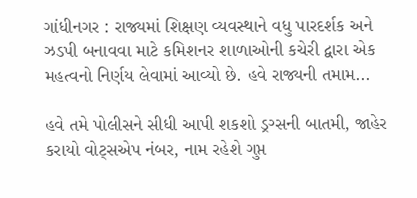ગાંધીનગર : રાજ્યમાં શિક્ષણ વ્યવસ્થાને વધુ પારદર્શક અને ઝડપી બનાવવા માટે કમિશનર શાળાઓની કચેરી દ્વારા એક મહત્વનો નિર્ણય લેવામાં આવ્યો છે. હવે રાજ્યની તમામ...

હવે તમે પોલીસને સીધી આપી શકશો ડ્રગ્સની બાતમી, જાહેર કરાયો વોટ્સએપ નંબર, નામ રહેશે ગુપ્ત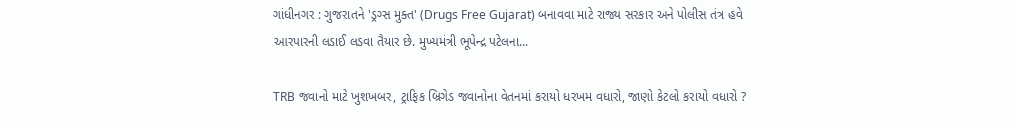ગાંધીનગર : ગુજરાતને 'ડ્રગ્સ મુક્ત' (Drugs Free Gujarat) બનાવવા માટે રાજ્ય સરકાર અને પોલીસ તંત્ર હવે આરપારની લડાઈ લડવા તૈયાર છે. મુખ્યમંત્રી ભૂપેન્દ્ર પટેલના...

TRB જવાનો માટે ખુશખબર, ટ્રાફિક બ્રિગેડ જવાનોના વેતનમાં કરાયો ધરખમ વધારો, જાણો કેટલો કરાયો વધારો ?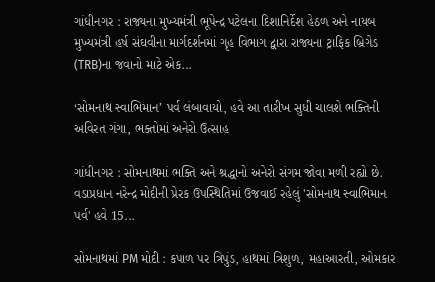ગાંધીનગર : રાજ્યના મુખ્યમંત્રી ભૂપેન્દ્ર પટેલના દિશાનિર્દેશ હેઠળ અને નાયબ મુખ્યમંત્રી હર્ષ સંઘવીના માર્ગદર્શનમાં ગૃહ વિભાગ દ્વારા રાજ્યના ટ્રાફિક બ્રિગેડ (TRB)ના જવાનો માટે એક...

‘સોમનાથ સ્વાભિમાન’ પર્વ લંબાવાયો, હવે આ તારીખ સુધી ચાલશે ભક્તિની અવિરત ગંગા, ભક્તોમાં અનેરો ઉત્સાહ

ગાંધીનગર : સોમનાથમાં ભક્તિ અને શ્રદ્ધાનો અનેરો સંગમ જોવા મળી રહ્યો છે. વડાપ્રધાન નરેન્દ્ર મોદીની પ્રેરક ઉપસ્થિતિમાં ઉજવાઈ રહેલું 'સોમનાથ સ્વાભિમાન પર્વ' હવે 15...

સોમનાથમાં PM મોદી : કપાળ પર ત્રિપુંડ, હાથમાં ત્રિશુળ, મહાઆરતી, ઓમકાર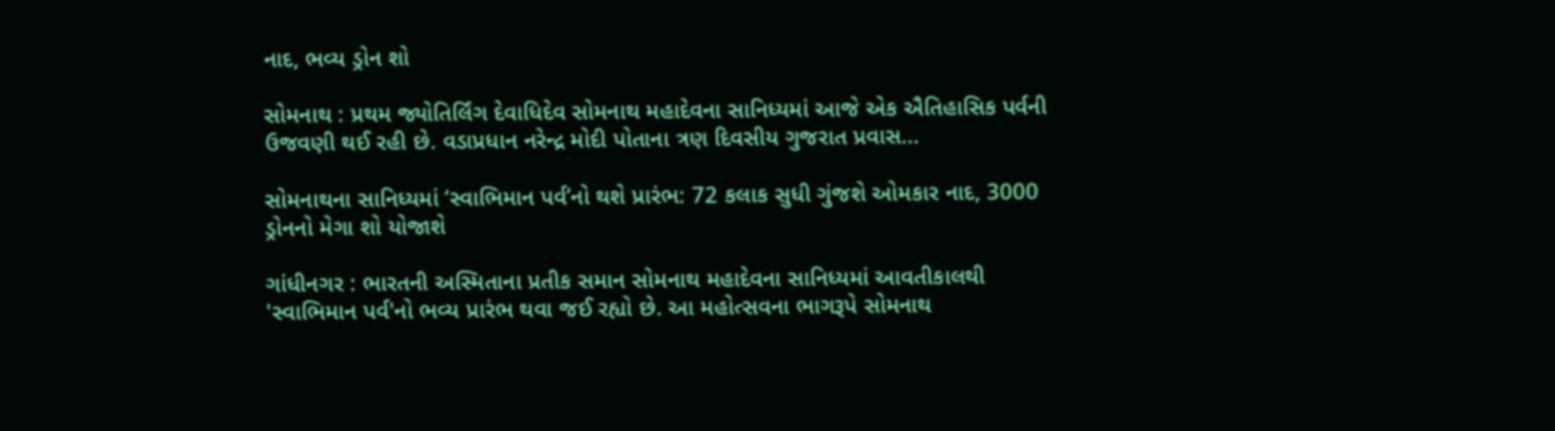નાદ, ભવ્ય ડ્રોન શો

સોમનાથ : પ્રથમ જ્યોતિર્લિંગ દેવાધિદેવ સોમનાથ મહાદેવના સાનિધ્યમાં આજે એક ઐતિહાસિક પર્વની ઉજવણી થઈ રહી છે. વડાપ્રધાન નરેન્દ્ર મોદી પોતાના ત્રણ દિવસીય ગુજરાત પ્રવાસ...

સોમનાથના સાનિધ્યમાં ‘સ્વાભિમાન પર્વ’નો થશે પ્રારંભ: 72 કલાક સુધી ગુંજશે ઓમકાર નાદ, 3000 ડ્રોનનો મેગા શો યોજાશે

ગાંધીનગર : ભારતની અસ્મિતાના પ્રતીક સમાન સોમનાથ મહાદેવના સાનિધ્યમાં આવતીકાલથી 'સ્વાભિમાન પર્વ'નો ભવ્ય પ્રારંભ થવા જઈ રહ્યો છે. આ મહોત્સવના ભાગરૂપે સોમનાથ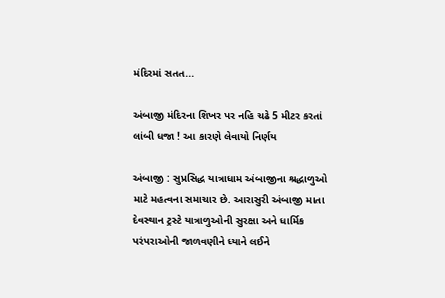મંદિરમાં સતત...

અંબાજી મંદિરના શિખર પર નહિ ચઢે 5 મીટર કરતાં લાંબી ધજા ! આ કારણે લેવાયો નિર્ણય

અંબાજી : સુપ્રસિદ્ધ યાત્રાધામ અંબાજીના શ્રદ્ધાળુઓ માટે મહત્વના સમાચાર છે. આરાસુરી અંબાજી માતા દેવસ્થાન ટ્રસ્ટે યાત્રાળુઓની સુરક્ષા અને ધાર્મિક પરંપરાઓની જાળવણીને ધ્યાને લઈને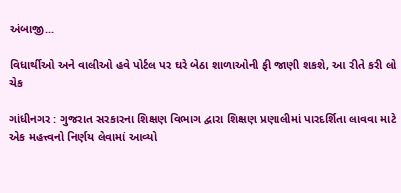અંબાજી...

વિધાર્થીઓ અને વાલીઓ હવે પોર્ટલ પર ઘરે બેઠા શાળાઓની ફી જાણી શકશે, આ રીતે કરી લો ચેક

ગાંધીનગર : ગુજરાત સરકારના શિક્ષણ વિભાગ દ્વારા શિક્ષણ પ્રણાલીમાં પારદર્શિતા લાવવા માટે એક મહત્ત્વનો નિર્ણય લેવામાં આવ્યો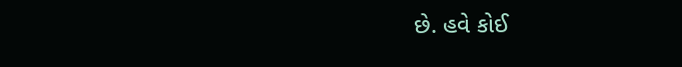છે. હવે કોઈ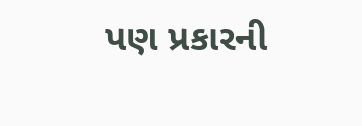પણ પ્રકારની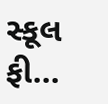સ્કૂલ ફી...